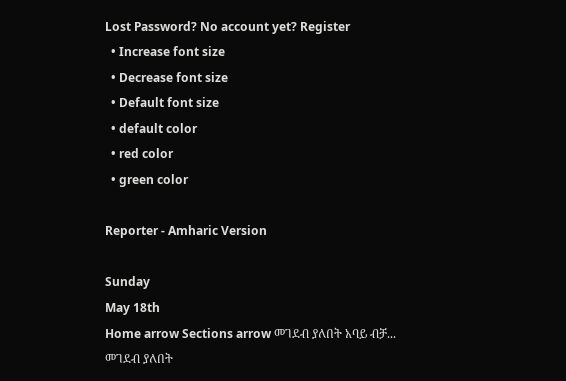Lost Password? No account yet? Register
  • Increase font size
  • Decrease font size
  • Default font size
  • default color
  • red color
  • green color

Reporter - Amharic Version

Sunday
May 18th
Home arrow Sections arrow መገደብ ያለበት አባይ ብቻ...
መገደብ ያለበት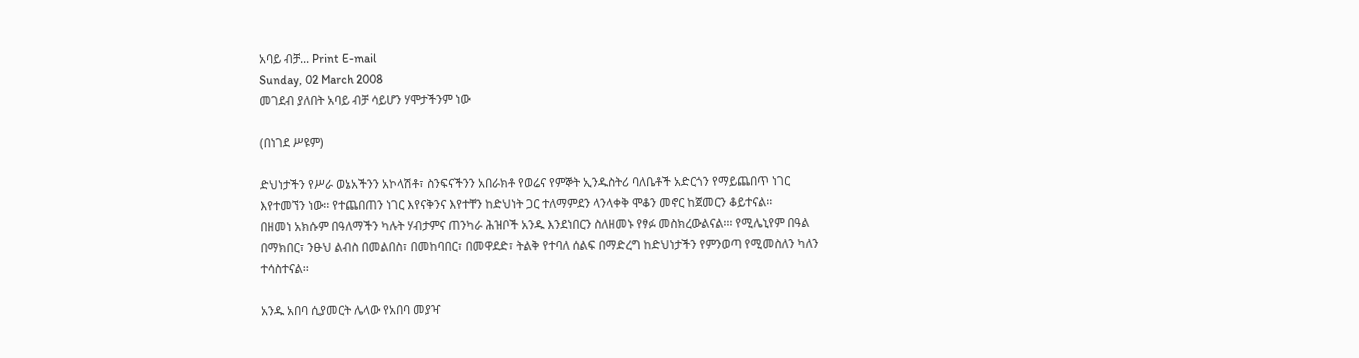አባይ ብቻ... Print E-mail
Sunday, 02 March 2008
መገደብ ያለበት አባይ ብቻ ሳይሆን ሃሞታችንም ነው

(በነገደ ሥዩም)

ድህነታችን የሥራ ወኔአችንን አኮላሽቶ፣ ስንፍናችንን አበራክቶ የወሬና የምኞት ኢንዱስትሪ ባለቤቶች አድርጎን የማይጨበጥ ነገር እየተመኘን ነው፡፡ የተጨበጠን ነገር እየናቅንና እየተቸን ከድህነት ጋር ተለማምደን ላንላቀቅ ሞቆን መኖር ከጀመርን ቆይተናል፡፡
በዘመነ አክሱም በዓለማችን ካሉት ሃብታምና ጠንካራ ሕዝቦች አንዱ እንደነበርን ስለዘመኑ የፃፉ መስክረውልናል፡፡፡ የሚሌኒየም በዓል በማክበር፣ ንፁህ ልብስ በመልበስ፣ በመከባበር፣ በመዋደድ፣ ትልቅ የተባለ ሰልፍ በማድረግ ከድህነታችን የምንወጣ የሚመስለን ካለን ተሳስተናል፡፡

አንዱ አበባ ሲያመርት ሌላው የአበባ መያዣ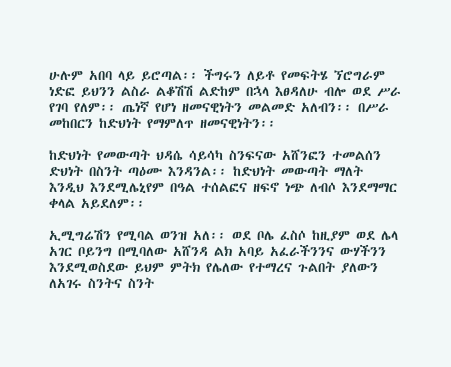ሁሉም አበባ ላይ ይሮጣል፡፡ ችግሩን ለይቶ የመፍትሄ ኘሮግራም ነድፎ ይህንን ልስራ ልቆሽሽ ልድከም በኋላ እፀዳለሁ ብሎ ወደ ሥራ የገባ የለም፡፡ ጤነኛ የሆነ ዘመናዊነትን መልመድ አለብን፡፡ በሥራ መከበርን ከድህነት የማምለጥ ዘመናዊነትን፡፡

ከድህነት የመውጣት ህዳሴ ሳይሳካ ስንፍናው አሸንፎን ተመልሰን ድህነት በስንት ጣዕሙ እንዳንል፡፡ ከድህነት መውጣት ማለት እንዲህ እንደሚሌኒየም በዓል ተሰልፎና ዘፍኖ ነጭ ለብሶ እንደማማር ቀላል አይደለም፡፡

ኢሚግሬሽን የሚባል ወንዝ አለ፡፡ ወደ ቦሌ ፈስሶ ከዚያም ወደ ሌላ አገር ቦይንግ በሚባለው አሸንዳ ልክ አባይ አፈራችንንና ውሃችንን እንደሚወስደው ይህም ምትክ የሌለው የተማረና ጉልበት ያለውን ለአገሩ ስንትና ስንት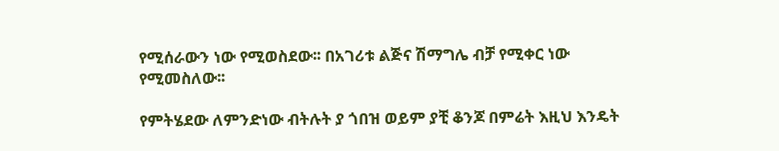የሚሰራውን ነው የሚወስደው፡፡ በአገሪቱ ልጅና ሽማግሌ ብቻ የሚቀር ነው የሚመስለው፡፡

የምትሄደው ለምንድነው ብትሉት ያ ጎበዝ ወይም ያቺ ቆንጆ በምሬት እዚህ እንዴት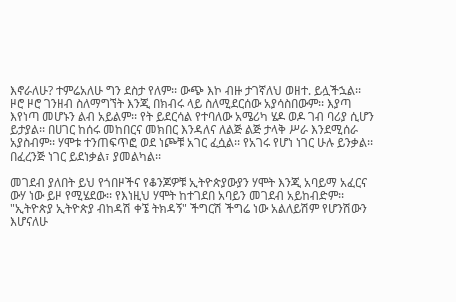እኖራለሁ? ተምሬአለሁ ግን ደስታ የለም፡፡ ውጭ እኮ ብዙ ታገኛለህ ወዘተ. ይሏችኋል፡፡ ዞሮ ዞሮ ገንዘብ ስለማግኘት እንጂ በክብሩ ላይ ስለሚደርሰው አያሳስበውም፡፡ እያጣ እየነጣ መሆኑን ልብ አይልም፡፡ የት ይደርሳል የተባለው አሜሪካ ሄዶ ወዶ ገብ ባሪያ ሲሆን ይታያል፡፡ በሀገር ከሰሩ መከበርና መክበር እንዳለና ለልጅ ልጅ ታላቅ ሥራ እንደሚሰራ አያስብም፡፡ ሃሞቱ ተንጠፍጥፎ ወደ ነጮቹ አገር ፈሷል፡፡ የአገሩ የሆነ ነገር ሁሉ ይንቃል፡፡ በፈረንጅ ነገር ይደነቃል፣ ያመልካል፡፡

መገደብ ያለበት ይህ የጎበዞችና የቆንጆዎቹ ኢትዮጵያውያን ሃሞት እንጂ አባይማ አፈርና ውሃ ነው ይዞ የሚሄደው፡፡ የእነዚህ ሃሞት ከተገደበ አባይን መገደብ አይከብድም፡፡ "ኢትዮጵያ ኢትዮጵያ ብከዳሽ ቀኜ ትክዳኝ" ችግርሽ ችግሬ ነው አልለይሽም የሆንሽውን እሆናለሁ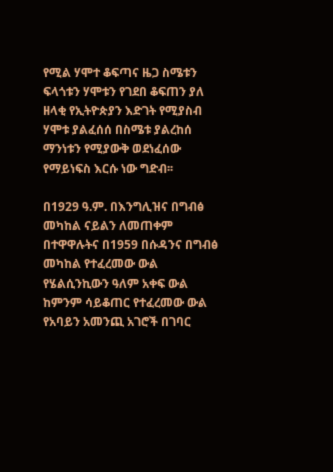የሚል ሃሞተ ቆፍጣና ዜጋ ስሜቱን ፍላጎቱን ሃሞቱን የገደበ ቆፍጠን ያለ ዘላቂ የኢትዮጵያን እድገት የሚያስብ ሃሞቱ ያልፈሰሰ በስሜቱ ያልረከሰ ማንነቱን የሚያውቅ ወደነፈሰው የማይነፍስ እርሱ ነው ግድብ፡፡

በ1929 ዓ.ም. በእንግሊዝና በግብፅ መካከል ናይልን ለመጠቀም በተዋዋሉትና በ1959 በሱዳንና በግብፅ መካከል የተፈረመው ውል የሄልሲንኪውን ዓለም አቀፍ ውል ከምንም ሳይቆጠር የተፈረመው ውል የአባይን አመንጪ አገሮች በገባር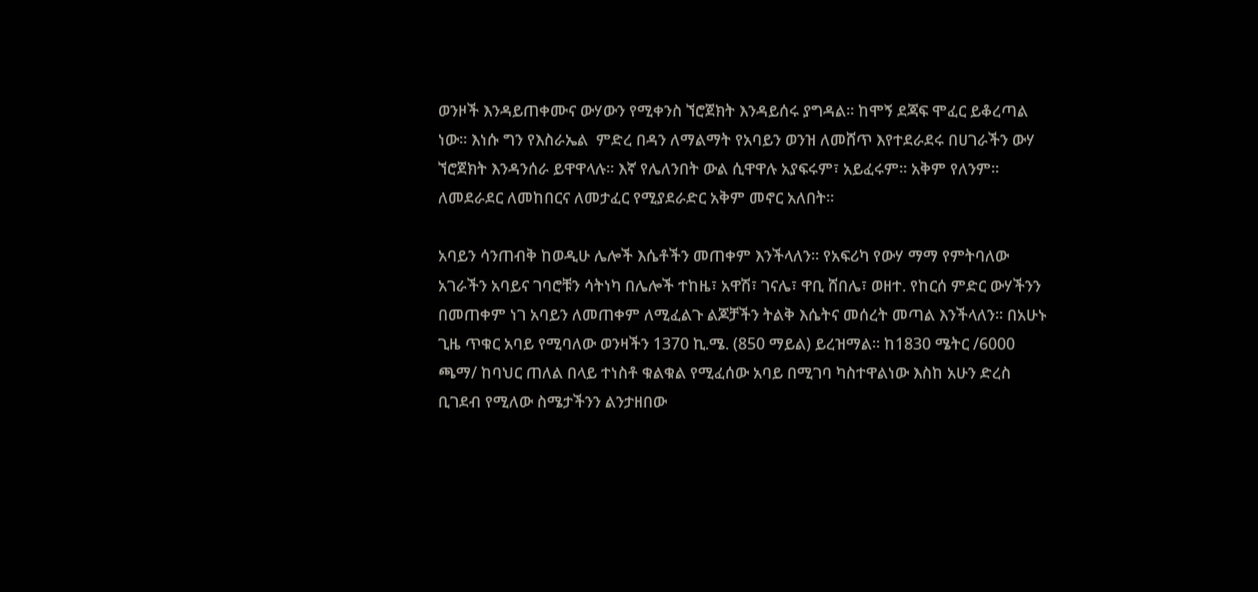ወንዞች እንዳይጠቀሙና ውሃውን የሚቀንስ ኘሮጀክት እንዳይሰሩ ያግዳል፡፡ ከሞኝ ደጃፍ ሞፈር ይቆረጣል ነው፡፡ እነሱ ግን የእስራኤል  ምድረ በዳን ለማልማት የአባይን ወንዝ ለመሸጥ እየተደራደሩ በሀገራችን ውሃ ኘሮጀክት እንዳንሰራ ይዋዋላሉ፡፡ እኛ የሌለንበት ውል ሲዋዋሉ አያፍሩም፣ አይፈሩም፡፡ አቅም የለንም፡፡ ለመደራደር ለመከበርና ለመታፈር የሚያደራድር አቅም መኖር አለበት፡፡

አባይን ሳንጠብቅ ከወዲሁ ሌሎች እሴቶችን መጠቀም እንችላለን፡፡ የአፍሪካ የውሃ ማማ የምትባለው አገራችን አባይና ገባሮቹን ሳትነካ በሌሎች ተከዜ፣ አዋሽ፣ ገናሌ፣ ዋቢ ሸበሌ፣ ወዘተ. የከርሰ ምድር ውሃችንን በመጠቀም ነገ አባይን ለመጠቀም ለሚፈልጉ ልጆቻችን ትልቅ እሴትና መሰረት መጣል እንችላለን፡፡ በአሁኑ ጊዜ ጥቁር አባይ የሚባለው ወንዛችን 1370 ኪ.ሜ. (850 ማይል) ይረዝማል፡፡ ከ1830 ሜትር /6000 ጫማ/ ከባህር ጠለል በላይ ተነስቶ ቁልቁል የሚፈሰው አባይ በሚገባ ካስተዋልነው እስከ አሁን ድረስ ቢገደብ የሚለው ስሜታችንን ልንታዘበው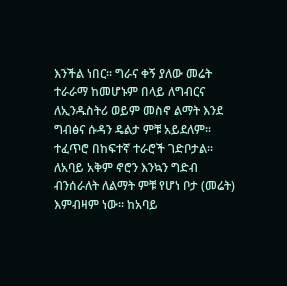እንችል ነበር፡፡ ግራና ቀኝ ያለው መሬት ተራራማ ከመሆኑም በላይ ለግብርና ለኢንዱስትሪ ወይም መስኖ ልማት እንደ ግብፅና ሱዳን ዴልታ ምቹ አይደለም፡፡ ተፈጥሮ በከፍተኛ ተራሮች ገድቦታል፡፡ ለአባይ አቅም ኖሮን እንኳን ግድብ ብንሰራለት ለልማት ምቹ የሆነ ቦታ (መሬት) እምብዛም ነው፡፡ ከአባይ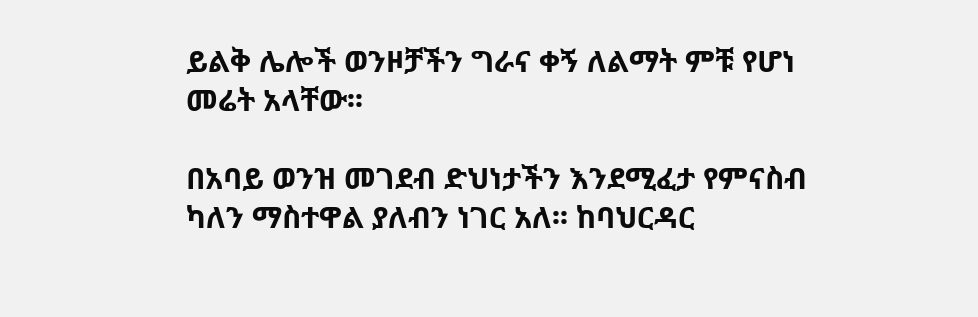ይልቅ ሌሎች ወንዞቻችን ግራና ቀኝ ለልማት ምቹ የሆነ መሬት አላቸው፡፡

በአባይ ወንዝ መገደብ ድህነታችን እንደሚፈታ የምናስብ ካለን ማስተዋል ያለብን ነገር አለ፡፡ ከባህርዳር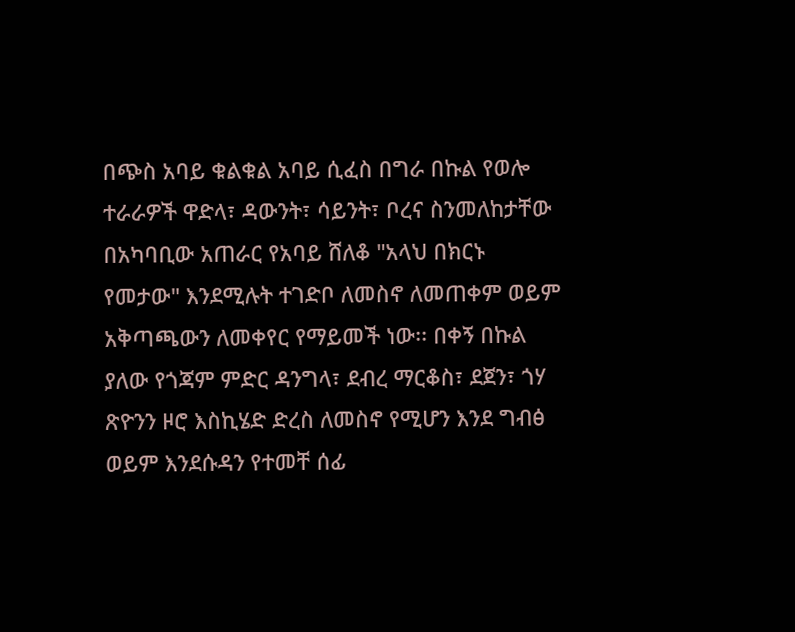በጭስ አባይ ቁልቁል አባይ ሲፈስ በግራ በኩል የወሎ ተራራዎች ዋድላ፣ ዳውንት፣ ሳይንት፣ ቦረና ስንመለከታቸው በአካባቢው አጠራር የአባይ ሸለቆ "አላህ በክርኑ የመታው" እንደሚሉት ተገድቦ ለመስኖ ለመጠቀም ወይም አቅጣጫውን ለመቀየር የማይመች ነው፡፡ በቀኝ በኩል ያለው የጎጃም ምድር ዳንግላ፣ ደብረ ማርቆስ፣ ደጀን፣ ጎሃ ጽዮንን ዞሮ እስኪሄድ ድረስ ለመስኖ የሚሆን እንደ ግብፅ ወይም እንደሱዳን የተመቸ ሰፊ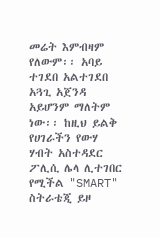መሬት እምብዛም የለውም፡፡ አባይ ተገደበ አልተገደበ አጓጊ አጀንዳ አይሆንም ማለትም ነው፡፡ ከዚህ ይልቅ የሀገራችን የውሃ ሃብት አስተዳደር ፖሊሲ ሌላ ሊተገበር የሚችል "SMART" ስትራቴጂ ይዞ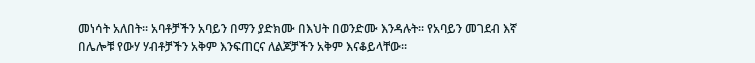መነሳት አለበት፡፡ አባቶቻችን አባይን በማን ያድክሙ በእህት በወንድሙ እንዳሉት፡፡ የአባይን መገደብ እኛ በሌሎቹ የውሃ ሃብቶቻችን አቅም እንፍጠርና ለልጆቻችን አቅም እናቆይላቸው፡፡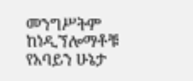መንግሥትም ከነዲኘሎማቶቹ የአባይን ሁኔታ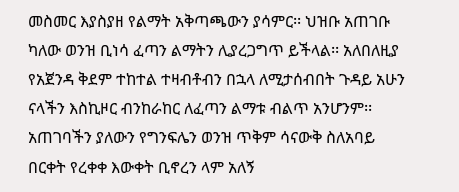መስመር እያስያዘ የልማት አቅጣጫውን ያሳምር፡፡ ህዝቡ አጠገቡ ካለው ወንዝ ቢነሳ ፈጣን ልማትን ሊያረጋግጥ ይችላል፡፡ አለበለዚያ የአጀንዳ ቅደም ተከተል ተዛብቶብን በኋላ ለሚታሰብበት ጉዳይ አሁን ናላችን እስኪዞር ብንከራከር ለፈጣን ልማቱ ብልጥ አንሆንም፡፡ አጠገባችን ያለውን የግንፍሌን ወንዝ ጥቅም ሳናውቅ ስለአባይ በርቀት የረቀቀ እውቀት ቢኖረን ላም አለኝ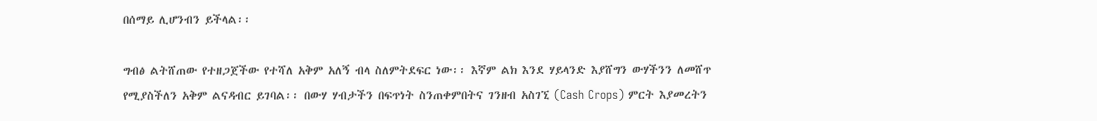በሰማይ ሊሆንብን ይችላል፡፡

ግብፅ ልትሸጠው የተዘጋጀችው የተሻለ አቅም አለኝ ብላ ስለምትደፍር ነው፡፡ እኛም ልክ እንደ ሃይላንድ እያሸግን ውሃችንን ለመሸጥ የሚያስችለን አቅም ልናዳብር ይገባል፡፡ በውሃ ሃብታችን በፍጥነት ስንጠቀምበትና ገንዘብ አስገኚ (Cash Crops) ምርት እያመረትን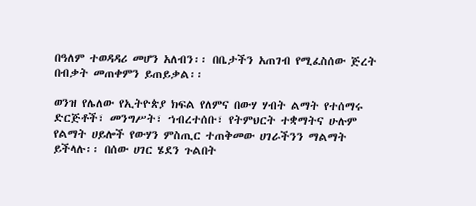በዓለም ተወዳዳሪ መሆን አለብን፡፡ በቤታችን አጠገብ የሚፈስሰው ጅረት በብቃት መጠቀምን ይጠይቃል፡፡

ወንዝ የሌለው የኢትዮጵያ ክፍል የለምና በውሃ ሃብት ልማት የተሰማሩ ድርጅቶች፣ መንግሥት፣ ኀብረተሰቡ፣ የትምህርት ተቋማትና ሁሉም የልማት ሀይሎች የውሃን ምስጢር ተጠቅመው ሀገራችንን ማልማት ይችላሉ፡፡ በሰው ሀገር ሄደን ጉልበት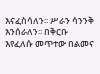እናፈስሳለን፡፡ ሥራን ሳንንቅ እንሰራለን፡፡ በቅርቡ እየፈለሱ መጥተው በልመና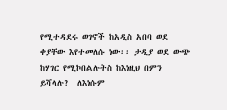የሚተዳደሩ ወገኖች ከአዲስ አበባ ወደ ቀያቸው እየተመለሱ ነው፡፡ ታዲያ ወደ ውጭ ከሃገር የሚኮበልሉትስ ከእነዚህ በምን ይሻላሉ?  ለእነሱም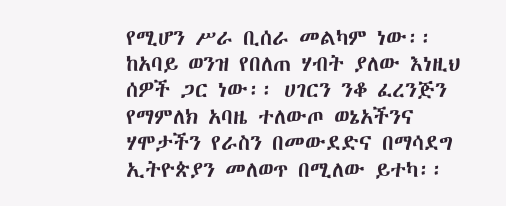የሚሆን ሥራ ቢሰራ መልካም ነው፡፡ ከአባይ ወንዝ የበለጠ ሃብት ያለው እነዚህ ሰዎች ጋር ነው፡፡ ሀገርን ንቆ ፈረንጅን የማምለክ አባዜ ተለውጦ ወኔአችንና ሃሞታችን የራስን በመውደድና በማሳደግ ኢትዮጵያን መለወጥ በሚለው ይተካ፡፡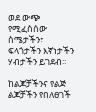ወደ ውጭ የሚፈስሰው ስሜታችን፣ ፍላጎታችን እኛነታችን ሃብታችን ይገደብ፡፡

ከልጆቻችንና የልጅ ልጆቻችን የበለፀገች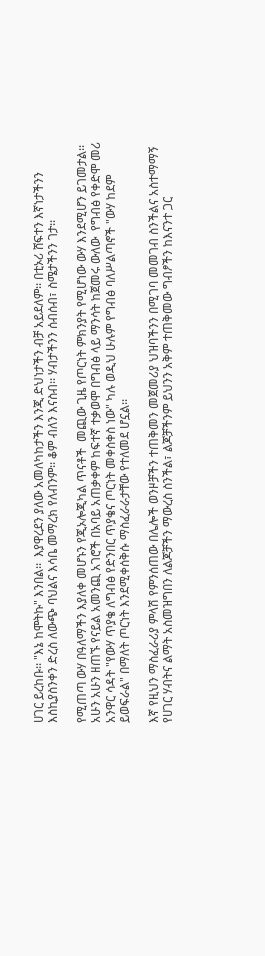ሀገር ይረከቡ፡፡ "እኔ ከሞትኩ" እንበል፡፡  እያዋረደን ያለው አመለካከታችን እንጂ ድህነታችን ብቻ አይደለም፡፡ በቲኦሪ ሸፍተን እኛነታችንን እስኪያስንቀን ድረስ ለውጭ ባህልና እሳቤ መማረክ የለብንም፡፡ ቆም ብለን እናስብ፡፡ ሃብታችንን ሰብሰብ፣ ስሜታችንን ገታ፡፡

የሚጠጣ ውሃ በዓለማችን እያለቀ መሆኑን የጂኦሎጂካል ጥናቶች  መጪው ጊዜ የጦርነት ምክንያት የሚሆነው ውሃ እንደሚሆን ይገመታል፡፡ አሁን አሁን ዘጠኙ የናይል አመንጪ አገሮች በአባይ አጠቃቀም ከፍተኛ ተቃወሞ በግብፅ ላይ ማንሳት ከጀመሩ ውለው  የግብፅ የቀድሞ መሪ አንዋር ሳዳት "የውሃ ጥያቄ ለግብፅ የድንበር ጥያቄና ጦርነት መቀስቀስ ነው" ካሉ ወዲህ ሁሉም የግብፅ ባለሥልጣኖች "ውሃ ከደም ይወፍራል" በማለት ጦርነት እንደሚቀሰቅሱ ማስፈራራታቸው የተለመደ ሆኗል፡፡

እኛ የዚህን ማስፈራሪያ ምላሽ የምንሰጠው በሌሎች ወንዞቻችን ተጠቅመን መጀመሪያ ህዝባችንን በሚገባ መመገብ ስንችልና አስተማማኝ የሀገር ሃብትና ልማት አስመዝግበን ለልጆቻችን ማውረስ ስንችል፣ ልጆቻችንም ይህንን አቅም ተጠቅመው ግብፆችን ከእናንተ ጋር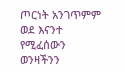ጦርነት አንገጥምም ወደ እናንተ የሚፈሰውን ወንዛችንን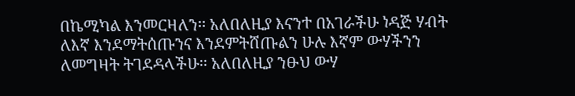በኬሚካል እንመርዛለን፡፡ አለበለዚያ እናንተ በአገራችሁ ነዳጅ ሃብት ለእኛ እንደማትሰጡንና እንደምትሸጡልን ሁሉ እኛም ውሃችንን ለመግዛት ትገደዳላችሁ፡፡ አለበለዚያ ንፁህ ውሃ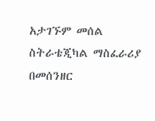አታገኙም መሰል ስትራቴጂካል ማስፈራሪያ በመሰንዘር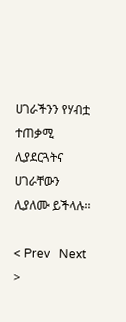ሀገራችንን የሃብቷ ተጠቃሚ ሊያደርጓትና ሀገራቸውን ሊያለሙ ይችላሉ፡፡

< Prev   Next >